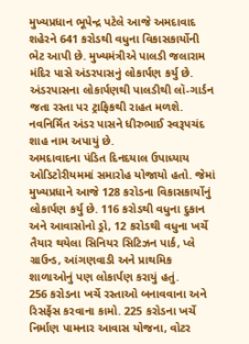મુખ્યપ્રધાન ભૂપેન્દ્ર પટેલે આજે અમદાવાદ શહેરને 641 કરોડથી વધુના વિકાસકાર્યોની ભેટ આપી છે. મુખ્યમંત્રીએ પાલડી જલારામ મંદિર પાસે અંડરપાસનું લોકાર્પણ કર્યુ છે. અંડરપાસના લોકાર્પણથી પાલડીથી લૉ-ગાર્ડન જતા રસ્તા પર ટ્રાફિકથી રાહત મળશે. નવનિર્મિત અંડર પાસને ધીરુભાઈ સ્વરૂપચંદ શાહ નામ અપાયું છે.
અમદાવાદના પંડિત દિનદયાલ ઉપાધ્યાય ઓડિટોરીયમમાં સમારોહ યોજાયો હતો. જેમાં મુખ્યપ્રધાને આજે 128 કરોડના વિકાસકાર્યોનું લોકાર્પણ કર્યુ છે. 116 કરોડથી વધુના દુકાન અને આવાસોનો ડ્રો, 12 કરોડથી વધુના ખર્ચે તૈયાર થયેલા સિનિયર સિટિઝન પાર્ક, પ્લે ગ્રાઉન્ડ, આંગણવાડી અને પ્રાથમિક શાળાઓનું પણ લોકાર્પણ કરાયું હતું.
256 કરોડના ખર્ચે રસ્તાઓ બનાવવાના અને રિસર્ફેસ કરવાના કામો. 225 કરોડના ખર્ચે નિર્માણ પામનાર આવાસ યોજના, વોટર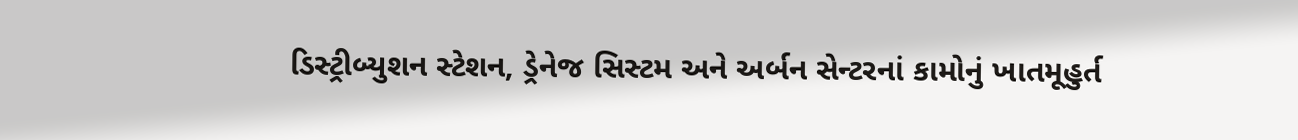ડિસ્ટ્રીબ્યુશન સ્ટેશન, ડ્રેનેજ સિસ્ટમ અને અર્બન સેન્ટરનાં કામોનું ખાતમૂહુર્ત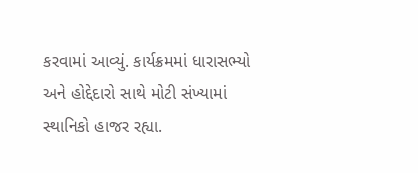કરવામાં આવ્યું. કાર્યક્રમમાં ધારાસભ્યો અને હોદ્દેદારો સાથે મોટી સંખ્યામાં સ્થાનિકો હાજર રહ્યા.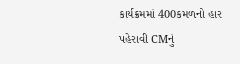કાર્યક્રમમાં 400કમળનો હાર પહેરાવી CMનું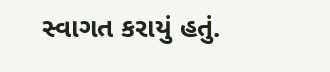સ્વાગત કરાયું હતું.